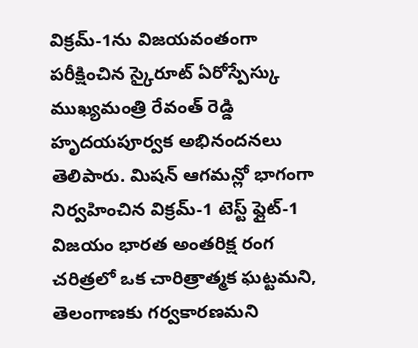విక్రమ్-1ను విజయవంతంగా పరీక్షించిన స్కైరూట్ ఏరోస్పేస్కు ముఖ్యమంత్రి రేవంత్ రెడ్డి హృదయపూర్వక అభినందనలు తెలిపారు. మిషన్ ఆగమన్లో భాగంగా నిర్వహించిన విక్రమ్-1 టెస్ట్ ఫ్లైట్-1 విజయం భారత అంతరిక్ష రంగ చరిత్రలో ఒక చారిత్రాత్మక ఘట్టమని, తెలంగాణకు గర్వకారణమని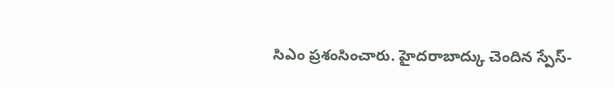సిఎం ప్రశంసించారు. హైదరాబాద్కు చెందిన స్పేస్-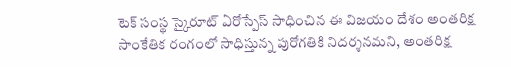టెక్ సంస్థ స్కైరూట్ ఏరోస్పేస్ సాధించిన ఈ విజయం దేశం అంతరిక్ష సాంకేతిక రంగంలో సాధిస్తున్న పురోగతికి నిదర్శనమని, అంతరిక్ష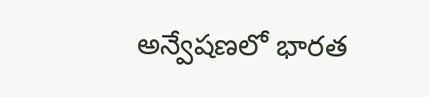అన్వేషణలో భారత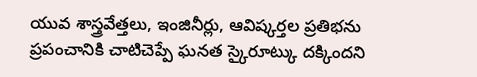యువ శాస్త్రవేత్తలు, ఇంజినీర్లు, ఆవిష్కర్తల ప్రతిభను ప్రపంచానికి చాటిచెప్పే ఘనత స్కైరూట్కు దక్కిందని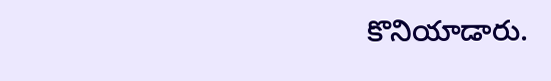కొనియాడారు.